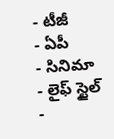- టీజీ
- ఏపీ
- సినిమా
- లైఫ్ స్టైల్
-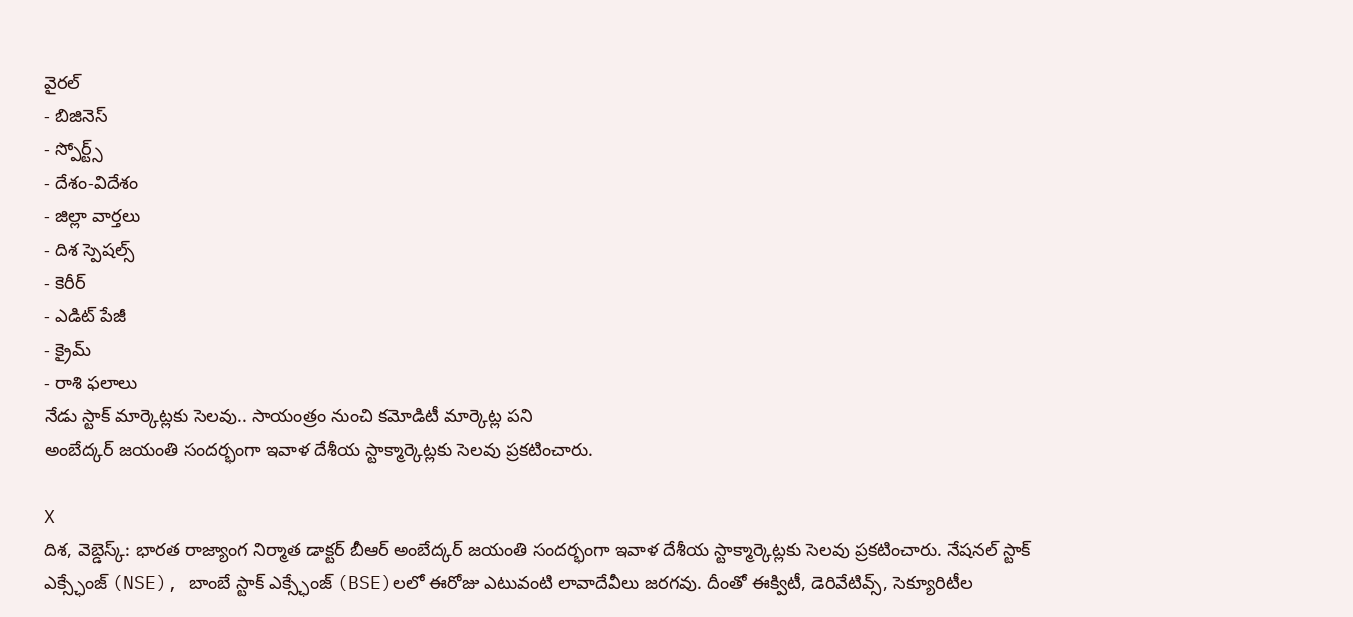వైరల్
- బిజినెస్
- స్పోర్ట్స్
- దేశం-విదేశం
- జిల్లా వార్తలు
- దిశ స్పెషల్స్
- కెరీర్
- ఎడిట్ పేజీ
- క్రైమ్
- రాశి ఫలాలు
నేడు స్టాక్ మార్కెట్లకు సెలవు.. సాయంత్రం నుంచి కమోడిటీ మార్కెట్ల పని
అంబేద్కర్ జయంతి సందర్భంగా ఇవాళ దేశీయ స్టాక్మార్కెట్లకు సెలవు ప్రకటించారు.

X
దిశ, వెబ్డెస్క్: భారత రాజ్యాంగ నిర్మాత డాక్టర్ బీఆర్ అంబేద్కర్ జయంతి సందర్భంగా ఇవాళ దేశీయ స్టాక్మార్కెట్లకు సెలవు ప్రకటించారు. నేషనల్ స్టాక్ ఎక్స్ఛేంజ్ (NSE), బాంబే స్టాక్ ఎక్స్ఛేంజ్ (BSE)లలో ఈరోజు ఎటువంటి లావాదేవీలు జరగవు. దీంతో ఈక్విటీ, డెరివేటివ్స్, సెక్యూరిటీల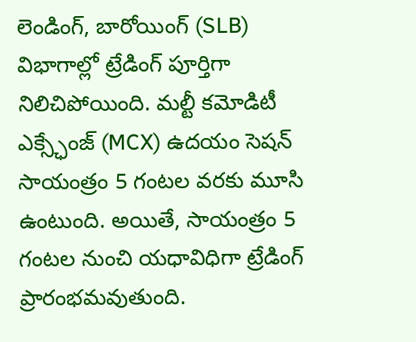లెండింగ్, బారోయింగ్ (SLB) విభాగాల్లో ట్రేడింగ్ పూర్తిగా నిలిచిపోయింది. మల్టీ కమోడిటీ ఎక్స్ఛేంజ్ (MCX) ఉదయం సెషన్ సాయంత్రం 5 గంటల వరకు మూసి ఉంటుంది. అయితే, సాయంత్రం 5 గంటల నుంచి యధావిధిగా ట్రేడింగ్ ప్రారంభమవుతుంది.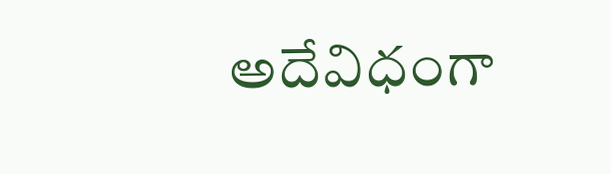అదేవిధంగా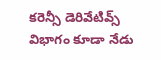కరెన్సీ డెరివేటివ్స్ విభాగం కూడా నేడు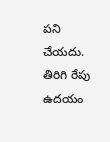పని చేయదు. తిరిగి రేపు ఉదయం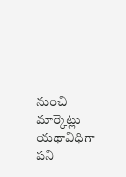నుంచి మార్కెట్లు యథావిధిగా పని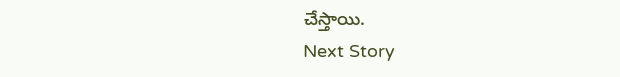చేస్తాయి.
Next Story